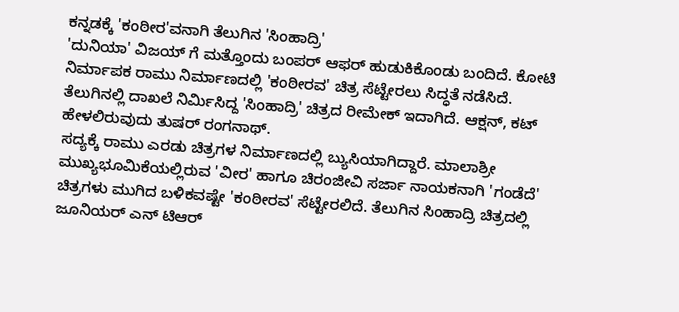ಕನ್ನಡಕ್ಕೆ 'ಕಂಠೀರ'ವನಾಗಿ ತೆಲುಗಿನ 'ಸಿಂಹಾದ್ರಿ'
'ದುನಿಯಾ' ವಿಜಯ್ ಗೆ ಮತ್ತೊಂದು ಬಂಪರ್ ಆಫರ್ ಹುಡುಕಿಕೊಂಡು ಬಂದಿದೆ. ಕೋಟಿ ನಿರ್ಮಾಪಕ ರಾಮು ನಿರ್ಮಾಣದಲ್ಲಿ 'ಕಂಠೀರವ' ಚಿತ್ರ ಸೆಟ್ಟೇರಲು ಸಿದ್ಧತೆ ನಡೆಸಿದೆ. ತೆಲುಗಿನಲ್ಲಿ ದಾಖಲೆ ನಿರ್ಮಿಸಿದ್ದ 'ಸಿಂಹಾದ್ರಿ' ಚಿತ್ರದ ರೀಮೇಕ್ ಇದಾಗಿದೆ. ಆಕ್ಷನ್, ಕಟ್ ಹೇಳಲಿರುವುದು ತುಷರ್ ರಂಗನಾಥ್.
ಸದ್ಯಕ್ಕೆ ರಾಮು ಎರಡು ಚಿತ್ರಗಳ ನಿರ್ಮಾಣದಲ್ಲಿ ಬ್ಯುಸಿಯಾಗಿದ್ದಾರೆ. ಮಾಲಾಶ್ರೀ ಮುಖ್ಯಭೂಮಿಕೆಯಲ್ಲಿರುವ 'ವೀರ' ಹಾಗೂ ಚಿರಂಜೀವಿ ಸರ್ಜಾ ನಾಯಕನಾಗಿ 'ಗಂಡೆದೆ' ಚಿತ್ರಗಳು ಮುಗಿದ ಬಳಿಕವಷ್ಟೇ 'ಕಂಠೀರವ' ಸೆಟ್ಟೇರಲಿದೆ. ತೆಲುಗಿನ ಸಿಂಹಾದ್ರಿ ಚಿತ್ರದಲ್ಲಿ ಜೂನಿಯರ್ ಎನ್ ಟಿಆರ್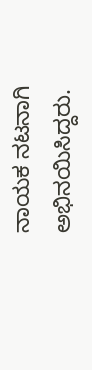ನಾಯಕ ನಟನಾಗಿ ಅಭಿನಯಿಸಿದ್ದರು.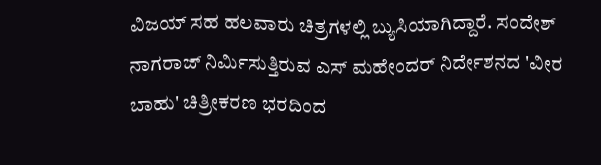ವಿಜಯ್ ಸಹ ಹಲವಾರು ಚಿತ್ರಗಳಲ್ಲಿ ಬ್ಯುಸಿಯಾಗಿದ್ದಾರೆ. ಸಂದೇಶ್ ನಾಗರಾಜ್ ನಿರ್ಮಿಸುತ್ತಿರುವ ಎಸ್ ಮಹೇಂದರ್ ನಿರ್ದೇಶನದ 'ವೀರ ಬಾಹು' ಚಿತ್ರೀಕರಣ ಭರದಿಂದ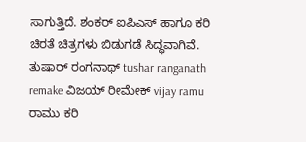ಸಾಗುತ್ತಿದೆ. ಶಂಕರ್ ಐಪಿಎಸ್ ಹಾಗೂ ಕರಿ ಚಿರತೆ ಚಿತ್ರಗಳು ಬಿಡುಗಡೆ ಸಿದ್ಧವಾಗಿವೆ.
ತುಷಾರ್ ರಂಗನಾಥ್ tushar ranganath remake ವಿಜಯ್ ರೀಮೇಕ್ vijay ramu ರಾಮು ಕರಿ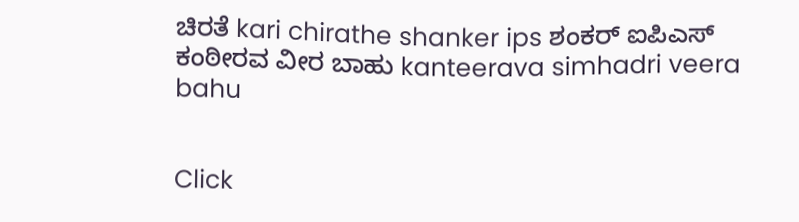ಚಿರತೆ kari chirathe shanker ips ಶಂಕರ್ ಐಪಿಎಸ್ ಕಂಠೀರವ ವೀರ ಬಾಹು kanteerava simhadri veera bahu


Click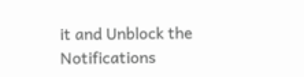it and Unblock the Notifications